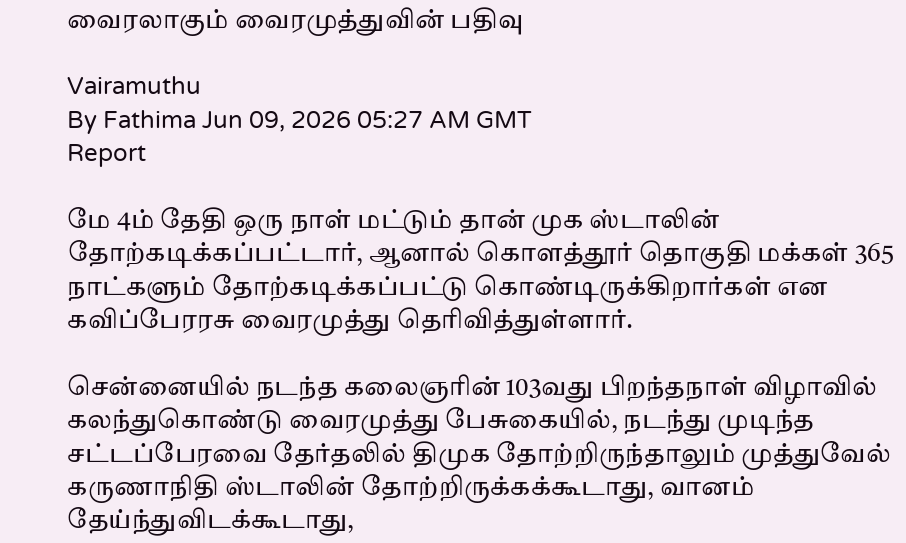வைரலாகும் வைரமுத்துவின் பதிவு

Vairamuthu
By Fathima Jun 09, 2026 05:27 AM GMT
Report

மே 4ம் தேதி ஒரு நாள் மட்டும் தான் முக ஸ்டாலின் தோற்கடிக்கப்பட்டார், ஆனால் கொளத்தூர் தொகுதி மக்கள் 365 நாட்களும் தோற்கடிக்கப்பட்டு கொண்டிருக்கிறார்கள் என கவிப்பேரரசு வைரமுத்து தெரிவித்துள்ளார்.

சென்னையில் நடந்த கலைஞரின் 103வது பிறந்தநாள் விழாவில் கலந்துகொண்டு வைரமுத்து பேசுகையில், நடந்து முடிந்த சட்டப்பேரவை தேர்தலில் திமுக தோற்றிருந்தாலும் முத்துவேல் கருணாநிதி ஸ்டாலின் தோற்றிருக்கக்கூடாது, வானம் தேய்ந்துவிடக்கூடாது,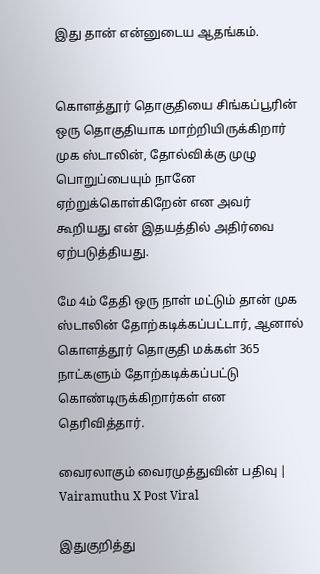இது தான் என்னுடைய ஆதங்கம்.


கொளத்தூர் தொகுதியை சிங்கப்பூரின் ஒரு தொகுதியாக மாற்றியிருக்கிறார் முக ஸ்டாலின், தோல்விக்கு முழு பொறுப்பையும் நானே ஏற்றுக்கொள்கிறேன் என அவர் கூறியது என் இதயத்தில் அதிர்வை ஏற்படுத்தியது.

மே 4ம் தேதி ஒரு நாள் மட்டும் தான் முக ஸ்டாலின் தோற்கடிக்கப்பட்டார், ஆனால் கொளத்தூர் தொகுதி மக்கள் 365 நாட்களும் தோற்கடிக்கப்பட்டு கொண்டிருக்கிறார்கள் என தெரிவித்தார்.

வைரலாகும் வைரமுத்துவின் பதிவு | Vairamuthu X Post Viral

இதுகுறித்து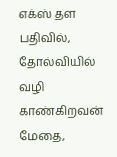எக்ஸ் தள பதிவில், தோல்வியில் வழி காண்கிறவன் மேதை,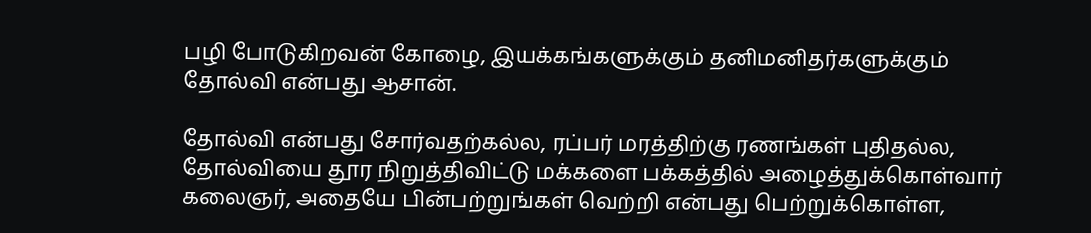பழி போடுகிறவன் கோழை, இயக்கங்களுக்கும் தனிமனிதர்களுக்கும் தோல்வி என்பது ஆசான்.

தோல்வி என்பது சோர்வதற்கல்ல, ரப்பர் மரத்திற்கு ரணங்கள் புதிதல்ல, தோல்வியை தூர நிறுத்திவிட்டு மக்களை பக்கத்தில் அழைத்துக்கொள்வார் கலைஞர், அதையே பின்பற்றுங்கள் வெற்றி என்பது பெற்றுக்கொள்ள,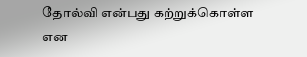தோல்வி என்பது கற்றுக்கொள்ள என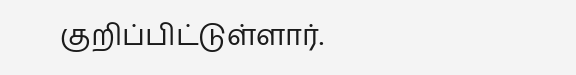குறிப்பிட்டுள்ளார்.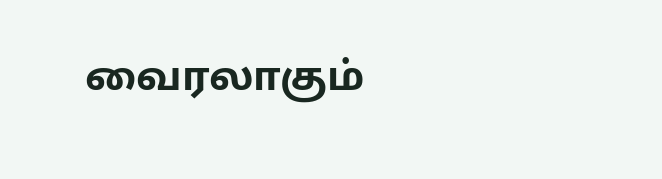வைரலாகும்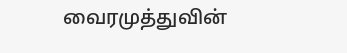வைரமுத்துவின்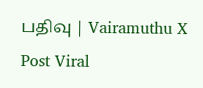பதிவு | Vairamuthu X Post Viral